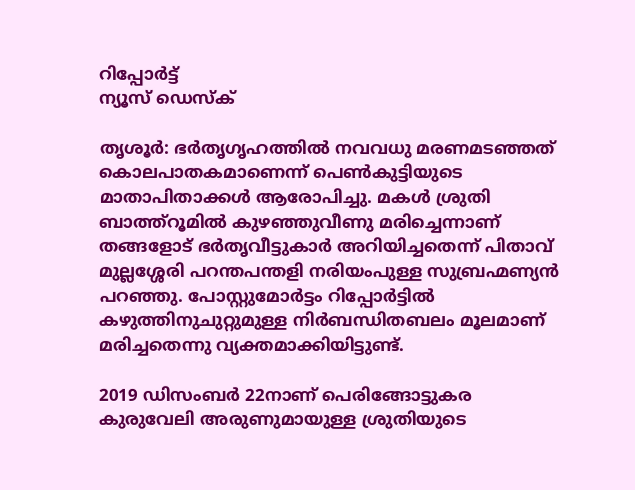റിപ്പോര്‍ട്ട്
ന്യൂസ് ഡെസ്ക്

തൃശൂര്‍: ഭര്‍തൃഗൃഹത്തില്‍ നവവധു മരണമടഞ്ഞത് കൊലപാതകമാണെന്ന് പെണ്‍കുട്ടിയുടെ മാതാപിതാക്കള്‍ ആരോപിച്ചു. മകള്‍ ശ്രുതി ബാത്ത്‌റൂമില്‍ കുഴഞ്ഞുവീണു മരിച്ചെന്നാണ് തങ്ങളോട് ഭര്‍തൃവീട്ടുകാര്‍ അറിയിച്ചതെന്ന് പിതാവ് മുല്ലശ്ശേരി പറന്തപന്തളി നരിയംപുള്ള സുബ്രഹ്മണ്യന്‍ പറഞ്ഞു. പോസ്റ്റുമോര്‍ട്ടം റിപ്പോര്‍ട്ടില്‍ കഴുത്തിനുചുറ്റുമുള്ള നിര്‍ബന്ധിതബലം മൂലമാണ് മരിച്ചതെന്നു വ്യക്തമാക്കിയിട്ടുണ്ട്.

2019 ഡിസംബര്‍ 22നാണ് പെരിങ്ങോട്ടുകര കുരുവേലി അരുണുമായുള്ള ശ്രുതിയുടെ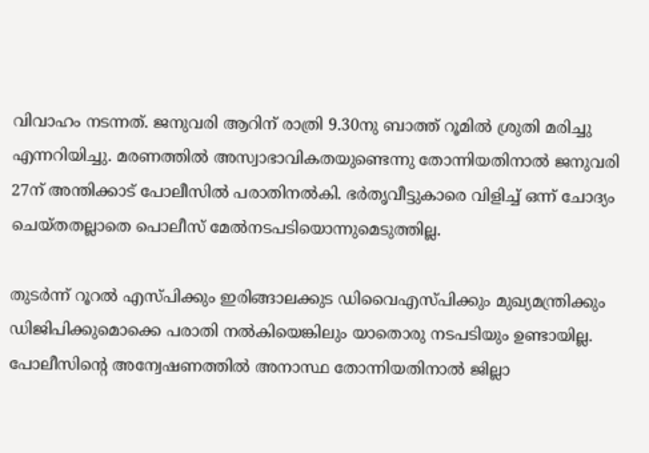വിവാഹം നടന്നത്. ജനുവരി ആറിന് രാത്രി 9.30നു ബാത്ത് റൂമില്‍ ശ്രുതി മരിച്ചു എന്നറിയിച്ചു. മരണത്തില്‍ അസ്വാഭാവികതയുണ്ടെന്നു തോന്നിയതിനാല്‍ ജനുവരി 27ന് അന്തിക്കാട് പോലീസില്‍ പരാതിനല്‍കി. ഭര്‍തൃവീട്ടുകാരെ വിളിച്ച് ഒന്ന് ചോദ്യം ചെയ്തതല്ലാതെ പൊലീസ് മേല്‍നടപടിയൊന്നുമെടുത്തില്ല.

തുടര്‍ന്ന് റൂറല്‍ എസ്പിക്കും ഇരിങ്ങാലക്കുട ഡിവൈഎസ്പിക്കും മുഖ്യമന്ത്രിക്കും ഡിജിപിക്കുമൊക്കെ പരാതി നല്‍കിയെങ്കിലും യാതൊരു നടപടിയും ഉണ്ടായില്ല. പോലീസിന്റെ അന്വേഷണത്തില്‍ അനാസ്ഥ തോന്നിയതിനാല്‍ ജില്ലാ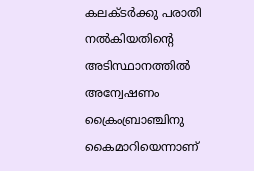കലക്ടര്‍ക്കു പരാതി നല്‍കിയതിന്റെ അടിസ്ഥാനത്തില്‍ അന്വേഷണം ക്രൈംബ്രാഞ്ചിനു കൈമാറിയെന്നാണ്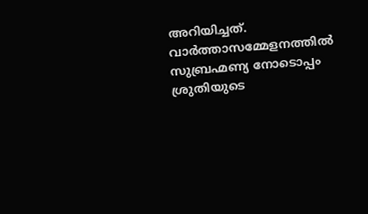അറിയിച്ചത്. വാര്‍ത്താസമ്മേളനത്തില്‍ സുബ്രഹ്മണ്യ നോടൊപ്പം ശ്രുതിയുടെ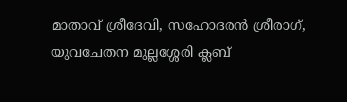മാതാവ് ശ്രീദേവി, സഹോദരന്‍ ശ്രീരാഗ്, യുവചേതന മുല്ലശ്ശേരി ക്ലബ്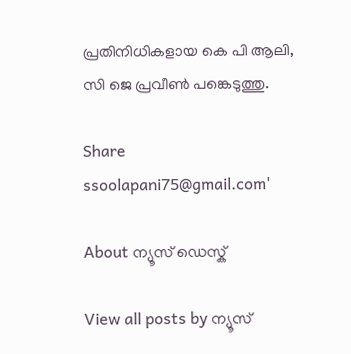പ്രതിനിധികളായ കെ പി ആലി, സി ജെ പ്രവീണ്‍ പങ്കെടുത്തു.

Share
ssoolapani75@gmail.com'

About ന്യൂസ് ഡെസ്ക്

View all posts by ന്യൂസ്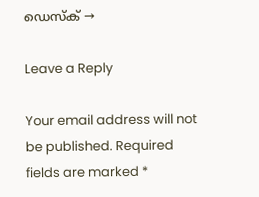ഡെസ്ക് →

Leave a Reply

Your email address will not be published. Required fields are marked *